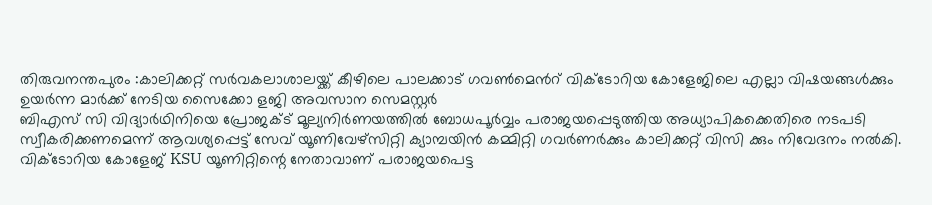തിരുവനന്തപുരം :കാലിക്കറ്റ് സർവകലാശാലയ്ക്ക് കീഴിലെ പാലക്കാട് ഗവൺമെൻറ് വിക്ടോറിയ കോളേജിലെ എല്ലാ വിഷയങ്ങൾക്കും ഉയർന്ന മാർക്ക് നേടിയ സൈക്കോ ളജി അവസാന സെമസ്റ്റർ
ബിഎസ് സി വിദ്യാർഥിനിയെ പ്രോജക്ട് മൂല്യനിർണയത്തിൽ ബോധപൂർവ്വം പരാജയപ്പെടുത്തിയ അധ്യാപികക്കെതിരെ നടപടി സ്വീകരിക്കണമെന്ന് ആവശ്യപ്പെട്ട് സേവ് യൂണിവേഴ്സിറ്റി ക്യാമ്പയിൻ കമ്മിറ്റി ഗവർണർക്കും കാലിക്കറ്റ് വിസി ക്കും നിവേദനം നൽകി. വിക്ടോറിയ കോളേജ് KSU യൂണിറ്റിന്റെ നേതാവാണ് പരാജയപെട്ട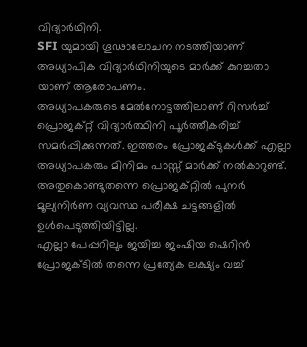വിദ്യാർഥിനി.
SFI യുമായി ഗൂഢാലോചന നടത്തിയാണ് അധ്യാപിക വിദ്യാർഥിനിയുടെ മാർക്ക് കുറച്ചതാ യാണ് ആരോപണം.
അധ്യാപകരുടെ മേൽനോട്ടത്തിലാണ് റിസർച്ച് പ്രൊജക്റ്റ് വിദ്യാർത്ഥിനി പൂർത്തീകരിച്ച് സമർപ്പിക്കുന്നത്. ഇത്തരം പ്രോജക്ടുകൾക്ക് എല്ലാ അധ്യാപകരും മിനിമം പാസ്സ് മാർക്ക് നൽകാറുണ്ട്. അതുകൊണ്ടുതന്നെ പ്രൊജക്റ്റിൽ പുനർ മൂല്യനിർണ വ്യവസ്ഥ പരീക്ഷ ചട്ടങ്ങളിൽ ഉൾപെടുത്തിയിട്ടില്ല.
എല്ലാ പേപ്പറിലും ജയിച്ച ജംഷിയ ഷെറിൻ പ്രോജക്ടിൽ തന്നെ പ്രത്യേക ലക്ഷ്യം വച്ച്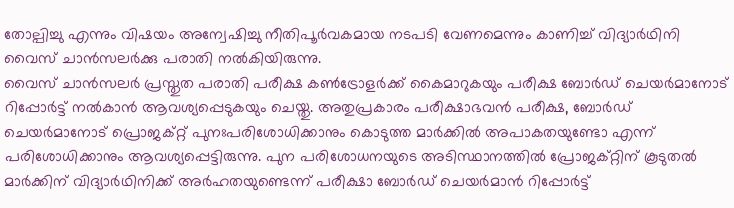തോല്പിച്ചു എന്നും വിഷയം അന്വേഷിച്ചു നീതിപൂർവകമായ നടപടി വേണമെന്നും കാണിച്ച് വിദ്യാർഥിനി വൈസ് ചാൻസലർക്കു പരാതി നൽകിയിരുന്നു.
വൈസ് ചാൻസലർ പ്രസ്തുത പരാതി പരീക്ഷ കൺട്രോളർക്ക് കൈമാറുകയും പരീക്ഷ ബോർഡ് ചെയർമാനോട് റിപ്പോർട്ട് നൽകാൻ ആവശ്യപ്പെടുകയും ചെയ്തു. അതുപ്രകാരം പരീക്ഷാഭവൻ പരീക്ഷ, ബോർഡ് ചെയർമാനോട് പ്രൊജക്റ്റ് പുനഃപരിശോധിക്കാനും കൊടുത്ത മാർക്കിൽ അപാകതയുണ്ടോ എന്ന് പരിശോധിക്കാനും ആവശ്യപ്പെട്ടിരുന്നു. പുന പരിശോധനയുടെ അടിസ്ഥാനത്തിൽ പ്രോജക്റ്റിന് കൂടുതൽ മാർക്കിന് വിദ്യാർഥിനിക്ക് അർഹതയുണ്ടെന്ന് പരീക്ഷാ ബോർഡ് ചെയർമാൻ റിപ്പോർട്ട്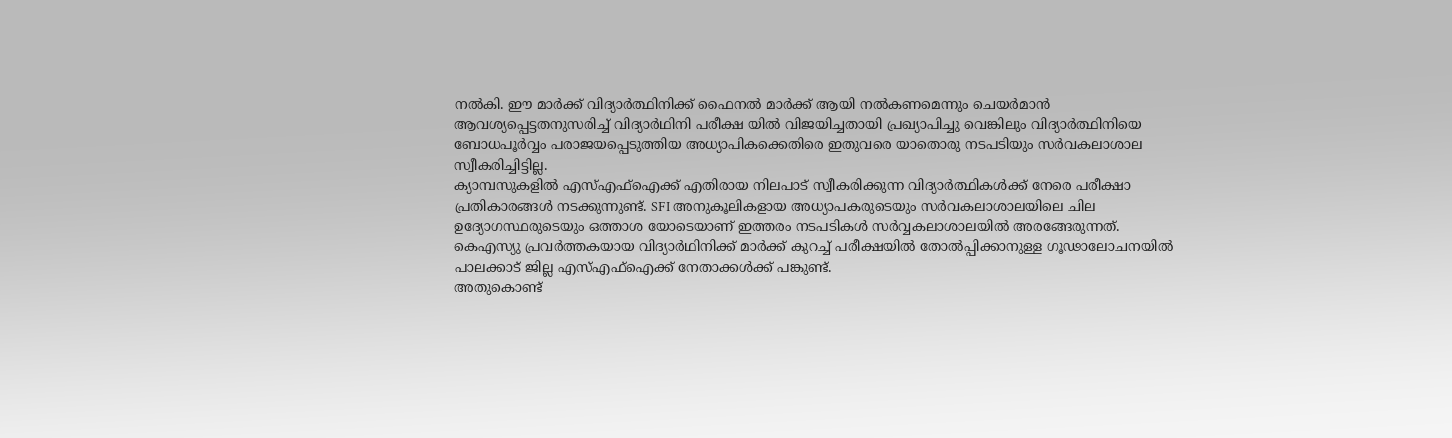നൽകി. ഈ മാർക്ക് വിദ്യാർത്ഥിനിക്ക് ഫൈനൽ മാർക്ക് ആയി നൽകണമെന്നും ചെയർമാൻ ആവശ്യപ്പെട്ടതനുസരിച്ച് വിദ്യാർഥിനി പരീക്ഷ യിൽ വിജയിച്ചതായി പ്രഖ്യാപിച്ചു വെങ്കിലും വിദ്യാർത്ഥിനിയെ ബോധപൂർവ്വം പരാജയപ്പെടുത്തിയ അധ്യാപികക്കെതിരെ ഇതുവരെ യാതൊരു നടപടിയും സർവകലാശാല സ്വീകരിച്ചിട്ടില്ല.
ക്യാമ്പസുകളിൽ എസ്എഫ്ഐക്ക് എതിരായ നിലപാട് സ്വീകരിക്കുന്ന വിദ്യാർത്ഥികൾക്ക് നേരെ പരീക്ഷാ പ്രതികാരങ്ങൾ നടക്കുന്നുണ്ട്. SFI അനുകൂലികളായ അധ്യാപകരുടെയും സർവകലാശാലയിലെ ചില ഉദ്യോഗസ്ഥരുടെയും ഒത്താശ യോടെയാണ് ഇത്തരം നടപടികൾ സർവ്വകലാശാലയിൽ അരങ്ങേരുന്നത്.
കെഎസ്യു പ്രവർത്തകയായ വിദ്യാർഥിനിക്ക് മാർക്ക് കുറച്ച് പരീക്ഷയിൽ തോൽപ്പിക്കാനുള്ള ഗൂഢാലോചനയിൽ പാലക്കാട് ജില്ല എസ്എഫ്ഐക്ക് നേതാക്കൾക്ക് പങ്കുണ്ട്.
അതുകൊണ്ട്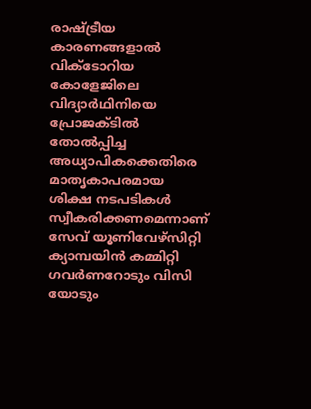രാഷ്ട്രീയ കാരണങ്ങളാൽ വിക്ടോറിയ കോളേജിലെ വിദ്യാർഥിനിയെ പ്രോജക്ടിൽ തോൽപ്പിച്ച അധ്യാപികക്കെതിരെ മാതൃകാപരമായ ശിക്ഷ നടപടികൾ സ്വീകരിക്കണമെന്നാണ് സേവ് യൂണിവേഴ്സിറ്റി ക്യാമ്പയിൻ കമ്മിറ്റി ഗവർണറോടും വിസി യോടും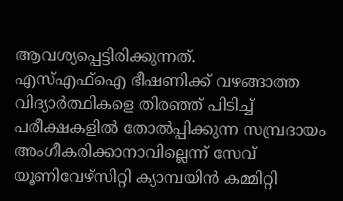ആവശ്യപ്പെട്ടിരിക്കുന്നത്.
എസ്എഫ്ഐ ഭീഷണിക്ക് വഴങ്ങാത്ത വിദ്യാർത്ഥികളെ തിരഞ്ഞ് പിടിച്ച് പരീക്ഷകളിൽ തോൽപ്പിക്കുന്ന സമ്പ്രദായം അംഗീകരിക്കാനാവില്ലെന്ന് സേവ് യൂണിവേഴ്സിറ്റി ക്യാമ്പയിൻ കമ്മിറ്റി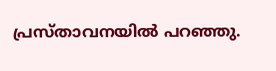പ്രസ്താവനയിൽ പറഞ്ഞു.